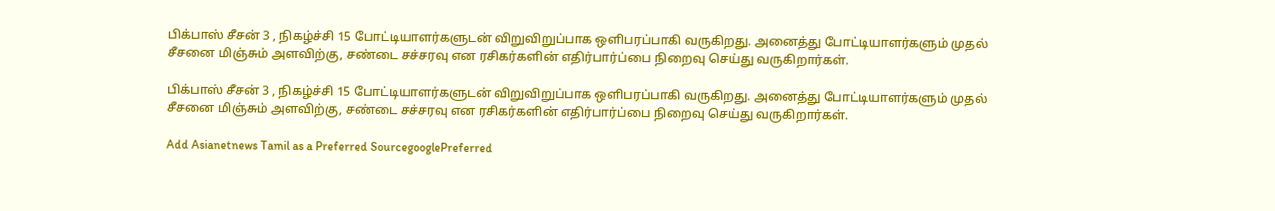பிக்பாஸ் சீசன் 3 , நிகழ்ச்சி 15 போட்டியாளர்களுடன் விறுவிறுப்பாக ஒளிபரப்பாகி வருகிறது. அனைத்து போட்டியாளர்களும் முதல் சீசனை மிஞ்சும் அளவிற்கு, சண்டை சச்சரவு என ரசிகர்களின் எதிர்பார்ப்பை நிறைவு செய்து வருகிறார்கள்.

பிக்பாஸ் சீசன் 3 , நிகழ்ச்சி 15 போட்டியாளர்களுடன் விறுவிறுப்பாக ஒளிபரப்பாகி வருகிறது. அனைத்து போட்டியாளர்களும் முதல் சீசனை மிஞ்சும் அளவிற்கு, சண்டை சச்சரவு என ரசிகர்களின் எதிர்பார்ப்பை நிறைவு செய்து வருகிறார்கள்.

Add Asianetnews Tamil as a Preferred SourcegooglePreferred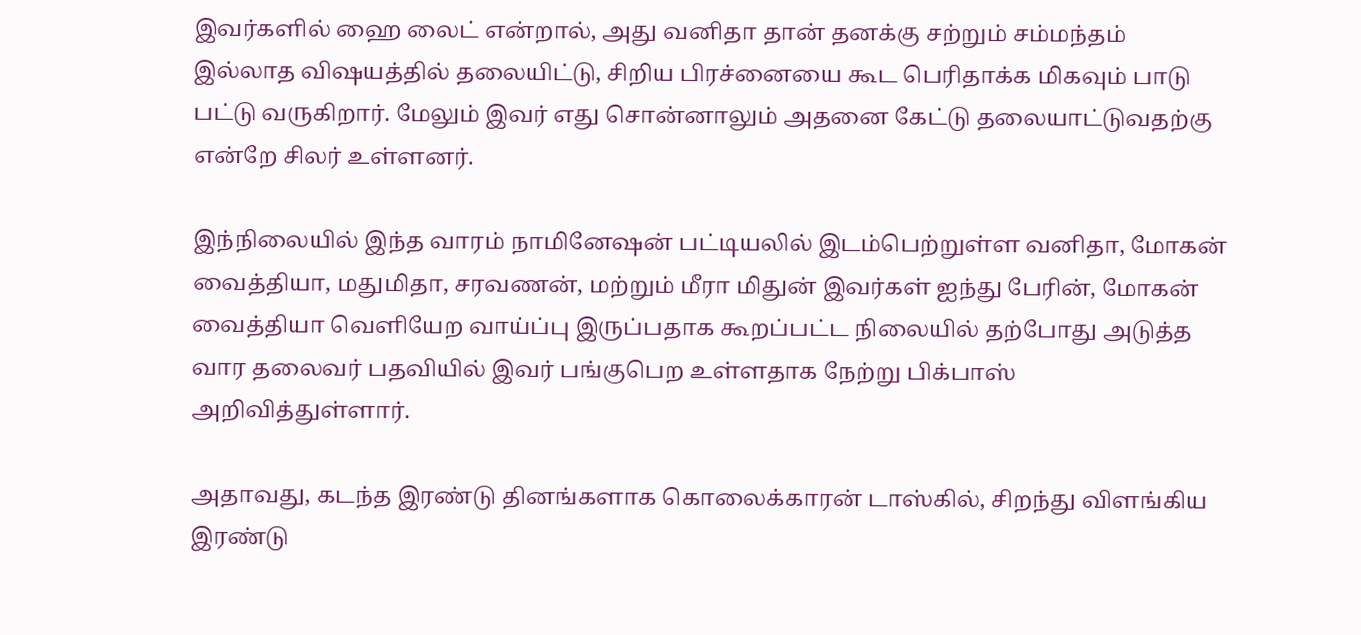இவர்களில் ஹை லைட் என்றால், அது வனிதா தான் தனக்கு சற்றும் சம்மந்தம் இல்லாத விஷயத்தில் தலையிட்டு, சிறிய பிரச்னையை கூட பெரிதாக்க மிகவும் பாடு பட்டு வருகிறார். மேலும் இவர் எது சொன்னாலும் அதனை கேட்டு தலையாட்டுவதற்கு என்றே சிலர் உள்ளனர்.

இந்நிலையில் இந்த வாரம் நாமினேஷன் பட்டியலில் இடம்பெற்றுள்ள வனிதா, மோகன் வைத்தியா, மதுமிதா, சரவணன், மற்றும் மீரா மிதுன் இவர்கள் ஐந்து பேரின், மோகன் வைத்தியா வெளியேற வாய்ப்பு இருப்பதாக கூறப்பட்ட நிலையில் தற்போது அடுத்த வார தலைவர் பதவியில் இவர் பங்குபெற உள்ளதாக நேற்று பிக்பாஸ் அறிவித்துள்ளார்.

அதாவது, கடந்த இரண்டு தினங்களாக கொலைக்காரன் டாஸ்கில், சிறந்து விளங்கிய இரண்டு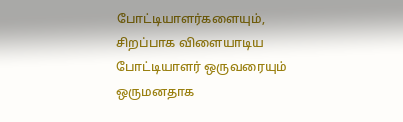போட்டியாளர்களையும், சிறப்பாக விளையாடிய போட்டியாளர் ஒருவரையும் ஒருமனதாக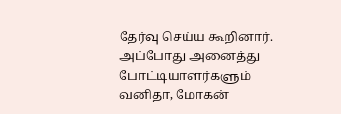தேர்வு செய்ய கூறினார். அப்போது அனைத்து போட்டியாளர்களும் வனிதா, மோகன்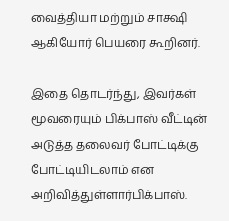வைத்தியா மற்றும் சாக்ஷி ஆகியோர் பெயரை கூறினர்.

இதை தொடர்ந்து, இவர்கள் மூவரையும் பிக்பாஸ் வீட்டின் அடுத்த தலைவர் போட்டிக்கு போட்டியிடலாம் என அறிவித்துள்ளார்பிக்பாஸ்.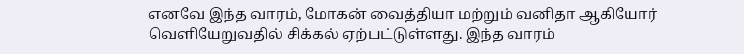எனவே இந்த வாரம், மோகன் வைத்தியா மற்றும் வனிதா ஆகியோர் வெளியேறுவதில் சிக்கல் ஏற்பட்டுள்ளது. இந்த வாரம்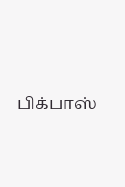பிக்பாஸ்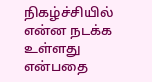நிகழ்ச்சியில் என்ன நடக்க உள்ளது என்பதை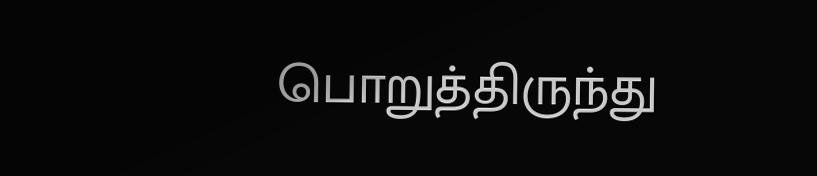பொறுத்திருந்து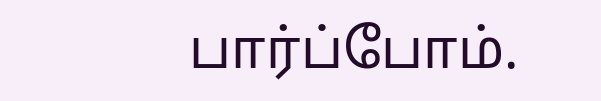பார்ப்போம்.